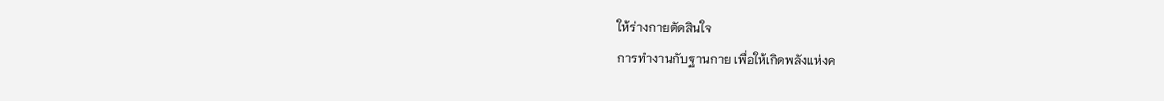ให้ร่างกายตัดสินใจ
การทำงานกับฐานกาย เพื่อให้เกิดพลังแห่งค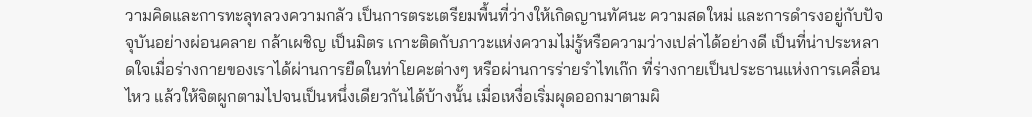วามคิดและการทะลุทลวงความกลัว เป็นการตระเตรียมพื้นที่ว่างให้เกิดญานทัศนะ ความสดใหม่ และการดำรงอยู่กับปัจจุบันอย่างผ่อนคลาย กล้าเผชิญ เป็นมิตร เกาะติดกับภาวะแห่งความไม่รู้หรือความว่างเปล่าได้อย่างดี เป็นที่น่าประหลาดใจเมื่อร่างกายของเราได้ผ่านการยืดในท่าโยคะต่างๆ หรือผ่านการร่ายรำไทเก๊ก ที่ร่างกายเป็นประธานแห่งการเคลื่อนไหว แล้วให้จิตผูกตามไปจนเป็นหนึ่งเดียวกันได้บ้างนั้น เมื่อเหงื่อเริ่มผุดออกมาตามผิ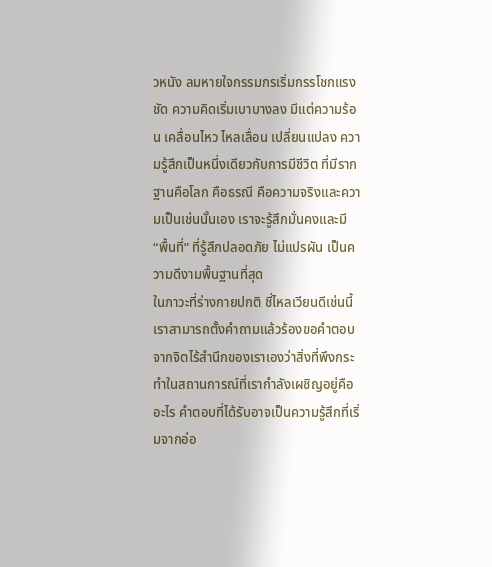วหนัง ลมหายใจกรรมกรเริ่มกรรโชกแรงชัด ความคิดเริ่มเบาบางลง มีแต่ความร้อน เคลื่อนไหว ไหลเลื่อน เปลี่ยนแปลง ความรู้สึกเป็นหนึ่งเดียวกับการมีชีวิต ที่มีรากฐานคือโลก คือธรณี คือความจริงและความเป็นเช่นนั้นเอง เราจะรู้สึกมั่นคงและมี “พื้นที่” ที่รู้สึกปลอดภัย ไม่แปรผัน เป็นความดีงามพื้นฐานที่สุด
ในภาวะที่ร่างกายปกติ ชี่ไหลเวียนดีเช่นนี้ เราสามารถตั้งคำถามแล้วร้องขอคำตอบจากจิตไร้สำนึกของเราเองว่าสิ่งที่พึงกระทำในสถานการณ์ที่เรากำลังเผชิญอยู่คืออะไร คำตอบที่ได้รับอาจเป็นความรู้สึกที่เริ่มจากอ่อ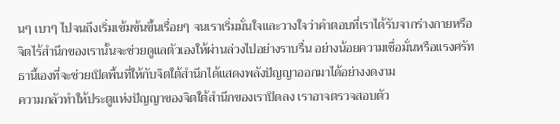นๆ เบาๆ ไปจนถึงเริ่มเข้มข้นขึ้นเรื่อยๆ จนเราเริ่มมั่นใจและวางใจว่าคำตอบที่เราได้รับจากร่างกายหรือจิตไร้สำนึกของเรานั้นจะช่วยดูแลตัวเองให้ผ่านล่วงไปอย่างราบรื่น อย่างน้อยความเชื่อมั่นหรือแรงศรัทธานี้เองที่จะช่วยเปิดพื้นที่ให้กับจิตใต้สำนึกได้แสดงพลังปัญญาออกมาได้อย่างงดงาม
ความกลัวทำให้ประตูแห่งปัญญาของจิตใต้สำนึกของเราปิดลง เราอาจตรวจสอบตัว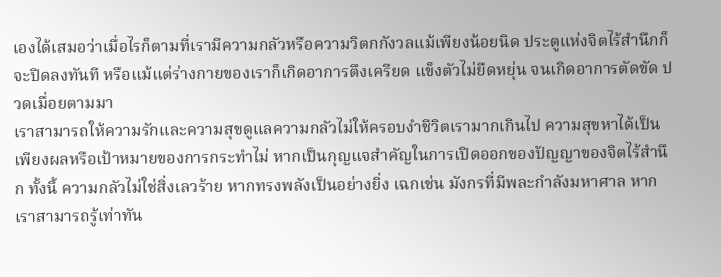เองได้เสมอว่าเมื่อไรก็ตามที่เรามีความกลัวหรือความวิตกกังวลแม้เพียงน้อยนิด ประตูแห่งจิตไร้สำนึกก็จะปิดลงทันที หรือแม้แต่ร่างกายของเราก็เกิดอาการตึงเครียด แข็งตัวไม่ยืดหยุ่น จนเกิดอาการตัดขัด ปวดเมื่อยตามมา
เราสามารถให้ความรักและความสุขดูแลความกลัวไม่ให้ครอบงำชีวิตเรามากเกินไป ความสุขหาได้เป็นเพียงผลหรือเป้าหมายของการกระทำไม่ หากเป็นกุญแจสำคัญในการเปิดออกของปัญญาของจิตไร้สำนึก ทั้งนี้ ความกลัวไม่ใช่สิ่งเลวร้าย หากทรงพลังเป็นอย่างยิ่ง เฉกเช่น มังกรที่มีพละกำลังมหาศาล หากเราสามารถรู้เท่าทัน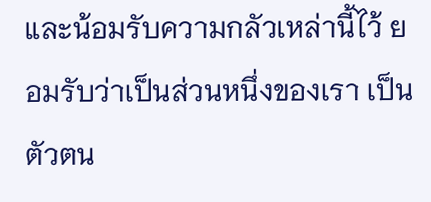และน้อมรับความกลัวเหล่านี้ไว้ ยอมรับว่าเป็นส่วนหนึ่งของเรา เป็นตัวตน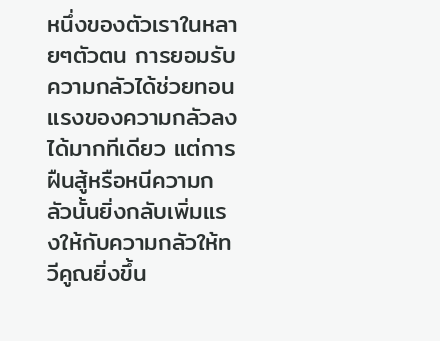หนึ่งของตัวเราในหลายๆตัวตน การยอมรับความกลัวได้ช่วยทอนแรงของความกลัวลงได้มากทีเดียว แต่การฝืนสู้หรือหนีความกลัวนั้นยิ่งกลับเพิ่มแรงให้กับความกลัวให้ทวีคูณยิ่งขึ้น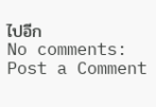ไปอีก
No comments:
Post a Comment